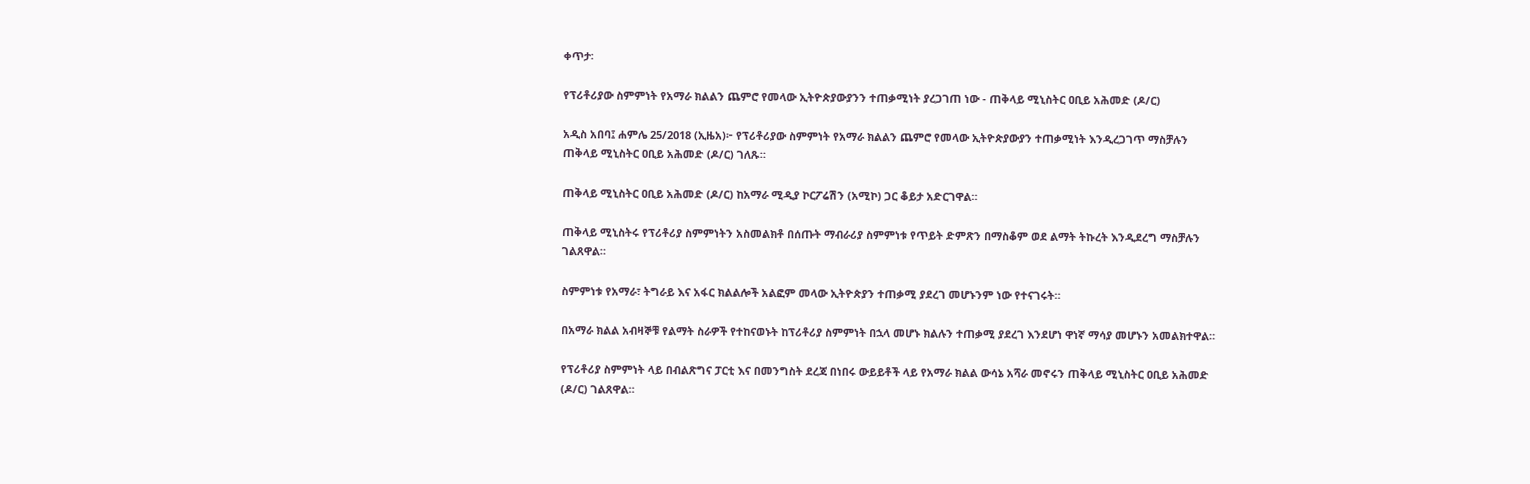ቀጥታ፡

የፕሪቶሪያው ስምምነት የአማራ ክልልን ጨምሮ የመላው ኢትዮጵያውያንን ተጠቃሚነት ያረጋገጠ ነው - ጠቅላይ ሚኒስትር ዐቢይ አሕመድ (ዶ/ር)

አዲስ አበባ፤ ሐምሌ 25/2018 (ኢዜአ)፦ የፕሪቶሪያው ስምምነት የአማራ ክልልን ጨምሮ የመላው ኢትዮጵያውያን ተጠቃሚነት እንዲረጋገጥ ማስቻሉን ጠቅላይ ሚኒስትር ዐቢይ አሕመድ (ዶ/ር) ገለጹ።

ጠቅላይ ሚኒስትር ዐቢይ አሕመድ (ዶ/ር) ከአማራ ሚዲያ ኮርፖሬሽን (አሚኮ) ጋር ቆይታ አድርገዋል።

ጠቅላይ ሚኒስትሩ የፕሪቶሪያ ስምምነትን አስመልክቶ በሰጡት ማብራሪያ ስምምነቱ የጥይት ድምጽን በማስቆም ወደ ልማት ትኩረት እንዲደረግ ማስቻሉን ገልጸዋል።

ስምምነቱ የአማራ፣ ትግራይ እና አፋር ክልልሎች አልፎም መላው ኢትዮጵያን ተጠቃሚ ያደረገ መሆኑንም ነው የተናገሩት።

በአማራ ክልል አብዛኞቹ የልማት ስራዎች የተከናወኑት ከፕሪቶሪያ ስምምነት በኋላ መሆኑ ክልሉን ተጠቃሚ ያደረገ እንደሆነ ዋነኛ ማሳያ መሆኑን አመልክተዋል።

የፕሪቶሪያ ስምምነት ላይ በብልጽግና ፓርቲ እና በመንግስት ደረጃ በነበሩ ውይይቶች ላይ የአማራ ክልል ውሳኔ አሻራ መኖሩን ጠቅላይ ሚኒስትር ዐቢይ አሕመድ (ዶ/ር) ገልጸዋል።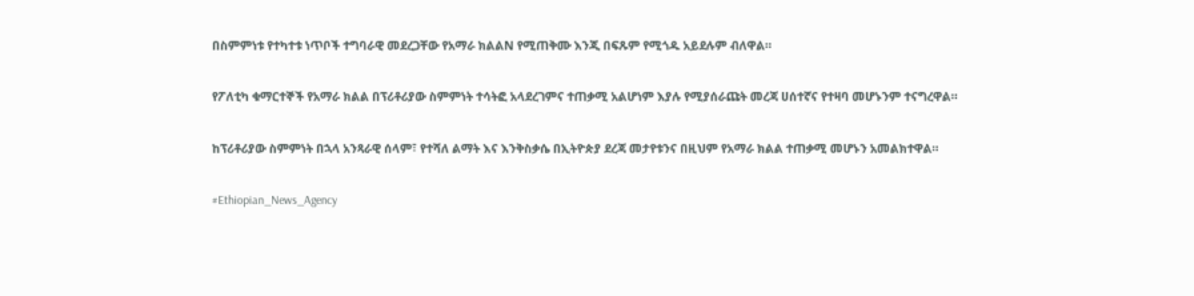በስምምነቱ የተካተቱ ነጥቦች ተግባራዊ መደረጋቸው የአማራ ክልልN የሚጠቅሙ እንጂ በፍጹም የሚጎዱ አይደሉም ብለዋል።

የፖለቲካ ቁማርተኞች የአማራ ክልል በፕሪቶሪያው ስምምነት ተሳትፎ አላደረገምና ተጠቃሚ አልሆነም እያሉ የሚያሰራጩት መረጃ ሀሰተኛና የተዛባ መሆኑንም ተናግረዋል።

ከፕሪቶሪያው ስምምነት በኋላ አንጻራዊ ሰላም፣ የተሻለ ልማት እና እንቅስቃሴ በኢትዮጵያ ደረጃ መታየቱንና በዚህም የአማራ ክልል ተጠቃሚ መሆኑን አመልክተዋል።

#Ethiopian_News_Agency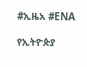#ኢዜአ #ENA

የኢትዮጵያ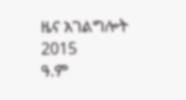ዜና አገልግሎት
2015
ዓ.ም